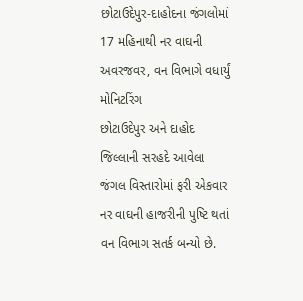છોટાઉદેપુર-દાહોદના જંગલોમાં 17 મહિનાથી નર વાઘની અવરજવર, વન વિભાગે વધાર્યું મોનિટરિંગ
છોટાઉદેપુર અને દાહોદ જિલ્લાની સરહદે આવેલા જંગલ વિસ્તારોમાં ફરી એકવાર નર વાઘની હાજરીની પુષ્ટિ થતાં વન વિભાગ સતર્ક બન્યો છે.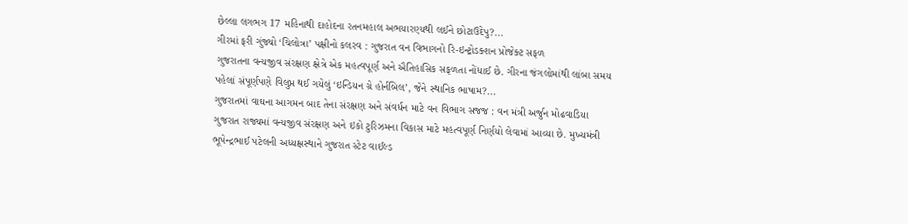છેલ્લા લગભગ 17 મહિનાથી દાહોદના રતનમહાલ અભયારણ્યથી લઈને છોટાઉદેપુ?...
ગીરમાં ફરી ગુંજ્યો ‘ચિલોત્રા’ પક્ષીનો કલરવ : ગુજરાત વન વિભાગનો રિ-ઇન્ટ્રોડક્શન પ્રોજેક્ટ સફળ
ગુજરાતના વન્યજીવ સંરક્ષણ ક્ષેત્રે એક મહત્વપૂર્ણ અને ઐતિહાસિક સફળતા નોંધાઈ છે. ગીરના જંગલોમાંથી લાંબા સમય પહેલાં સંપૂર્ણપણે વિલુપ્ત થઈ ગયેલું ‘ઇન્ડિયન ગ્રે હોર્નબિલ’, જેને સ્થાનિક ભાષામ?...
ગુજરાતમાં વાઘના આગમન બાદ તેના સંરક્ષણ અને સંવર્ધન માટે વન વિભાગ સજજ : વન મંત્રી અર્જુન મોઢવાડિયા
ગુજરાત રાજ્યમાં વન્યજીવ સંરક્ષણ અને ઇકો ટુરિઝમના વિકાસ માટે મહત્વપૂર્ણ નિર્ણયો લેવામાં આવ્યા છે. મુખ્યમંત્રી ભૂપેન્દ્રભાઈ પટેલની અધ્યક્ષસ્થાને ગુજરાત સ્ટેટ વાઈલ્ડ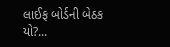લાઈફ બોર્ડની બેઠક યો?...